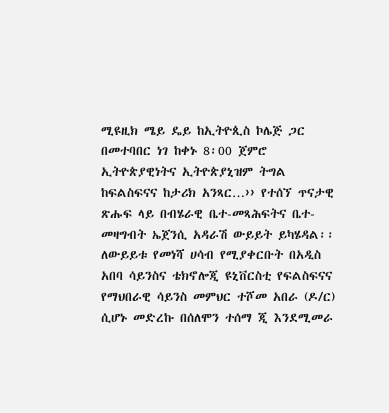ሚዩዚክ ሜይ ዴይ ከኢትዮጲስ ኮሌጅ ጋር በመተባበር ነገ ከቀኑ 8፡00 ጀምሮ ኢትዮጵያዊነትና ኢትዮጵያኒዝም ትግል ከፍልስፍናና ከታሪክ አንጻር…›› የተሰኘ ጥናታዊ ጽሑፍ ላይ በብሄራዊ ቤተ-መጻሕፍትና ቤተ-መዛግብት ኤጀንሲ አዳራሽ ውይይት ይካሄዳል፡፡
ለውይይቱ የመነሻ ሀሳብ የሚያቀርቡት በአዲስ አበባ ሳይንስና ቴክኖሎጂ ዩኒቨርስቲ የፍልስፍናና የማህበራዊ ሳይንስ መምህር ተሾመ አበራ (ዶ/ር) ሲሆኑ መድረኩ በሰለሞን ተሰማ ጂ እንደሚመራ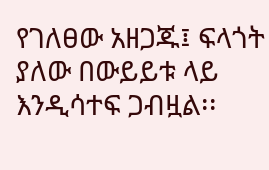የገለፀው አዘጋጁ፤ ፍላጎት ያለው በውይይቱ ላይ እንዲሳተፍ ጋብዟል፡፡